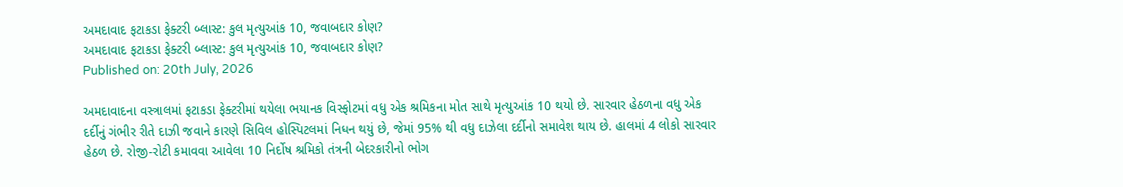અમદાવાદ ફટાકડા ફેક્ટરી બ્લાસ્ટ: કુલ મૃત્યુઆંક 10, જવાબદાર કોણ?
અમદાવાદ ફટાકડા ફેક્ટરી બ્લાસ્ટ: કુલ મૃત્યુઆંક 10, જવાબદાર કોણ?
Published on: 20th July, 2026

અમદાવાદના વસ્ત્રાલમાં ફટાકડા ફેક્ટરીમાં થયેલા ભયાનક વિસ્ફોટમાં વધુ એક શ્રમિકના મોત સાથે મૃત્યુઆંક 10 થયો છે. સારવાર હેઠળના વધુ એક દર્દીનું ગંભીર રીતે દાઝી જવાને કારણે સિવિલ હોસ્પિટલમાં નિધન થયું છે, જેમાં 95% થી વધુ દાઝેલા દર્દીનો સમાવેશ થાય છે. હાલમાં 4 લોકો સારવાર હેઠળ છે. રોજી-રોટી કમાવવા આવેલા 10 નિર્દોષ શ્રમિકો તંત્રની બેદરકારીનો ભોગ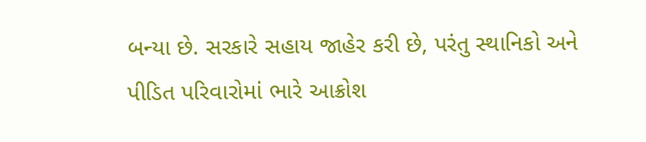બન્યા છે. સરકારે સહાય જાહેર કરી છે, પરંતુ સ્થાનિકો અને પીડિત પરિવારોમાં ભારે આક્રોશ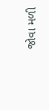જોવા મળી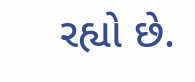રહ્યો છે.